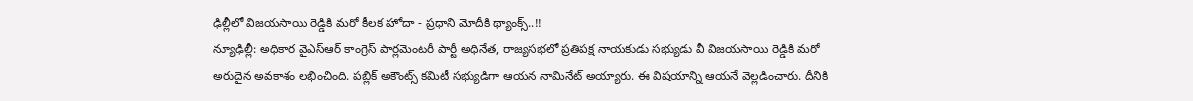ఢిల్లీలో విజయసాయి రెడ్డికి మరో కీలక హోదా - ప్రధాని మోదీకి థ్యాంక్స్..!!
న్యూఢిల్లీ: అధికార వైఎస్ఆర్ కాంగ్రెస్ పార్లమెంటరీ పార్టీ అధినేత, రాజ్యసభలో ప్రతిపక్ష నాయకుడు సభ్యుడు వీ విజయసాయి రెడ్డికి మరో అరుదైన అవకాశం లభించింది. పబ్లిక్ అకౌంట్స్ కమిటీ సభ్యుడిగా ఆయన నామినేట్ అయ్యారు. ఈ విషయాన్ని ఆయనే వెల్లడించారు. దీనికి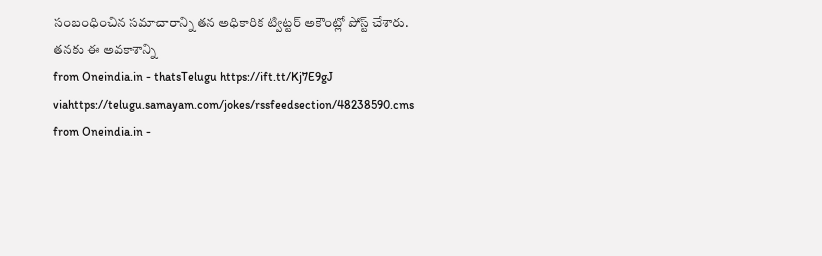సంబంధించిన సమాచారాన్ని తన అధికారిక ట్విట్టర్ అకౌంట్లో పోస్ట్ చేశారు. తనకు ఈ అవకాశాన్ని
from Oneindia.in - thatsTelugu https://ift.tt/Kj7E9gJ
viahttps://telugu.samayam.com/jokes/rssfeedsection/48238590.cms
from Oneindia.in -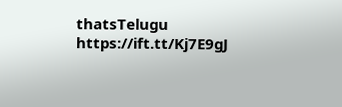thatsTelugu https://ift.tt/Kj7E9gJ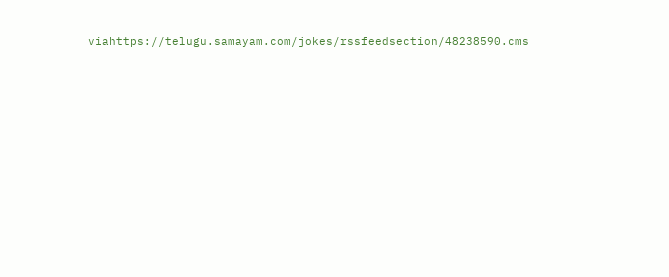viahttps://telugu.samayam.com/jokes/rssfeedsection/48238590.cms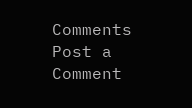Comments
Post a Comment